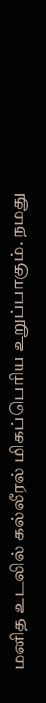மனித உடலில் கல்லீரல் மிகப்பெரிய உறுப்பாகும். நமது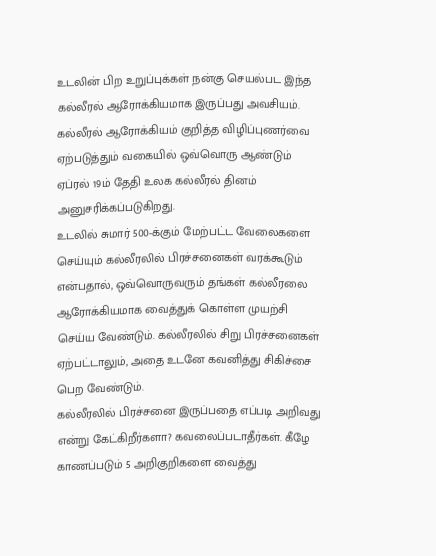உடலின் பிற உறுப்புக்கள் நன்கு செயல்பட இந்த கல்லீரல் ஆரோக்கியமாக இருப்பது அவசியம்.
கல்லீரல் ஆரோக்கியம் குறித்த விழிப்புணர்வை ஏற்படுத்தும் வகையில் ஒவ்வொரு ஆண்டும் ஏப்ரல் 19ம் தேதி உலக கல்லீரல் தினம் அனுசரிக்கப்படுகிறது.
உடலில் சுமார் 500-க்கும் மேற்பட்ட வேலைகளை செய்யும் கல்லீரலில் பிரச்சனைகள் வரக்கூடும் என்பதால், ஒவ்வொருவரும் தங்கள் கல்லீரலை ஆரோக்கியமாக வைத்துக் கொள்ள முயற்சி செய்ய வேண்டும். கல்லீரலில் சிறு பிரச்சனைகள் ஏற்பட்டாலும், அதை உடனே கவனித்து சிகிச்சை பெற வேண்டும்.
கல்லீரலில் பிரச்சனை இருப்பதை எப்படி அறிவது என்று கேட்கிறீர்களா? கவலைப்படாதீர்கள். கீழே காணப்படும் 5 அறிகுறிகளை வைத்து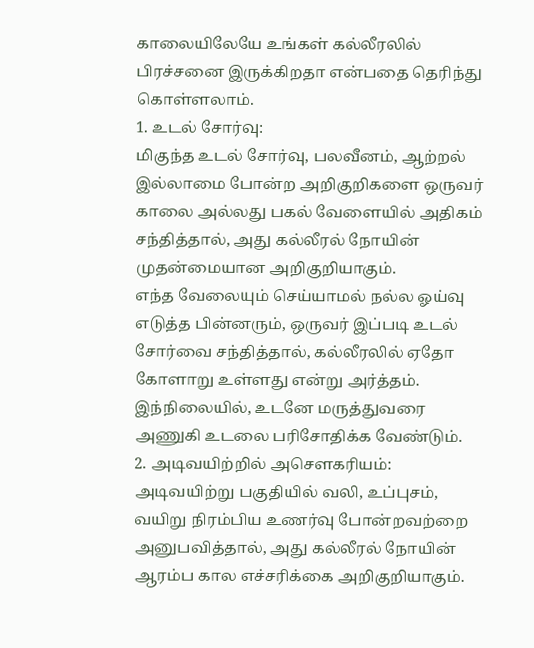காலையிலேயே உங்கள் கல்லீரலில் பிரச்சனை இருக்கிறதா என்பதை தெரிந்து கொள்ளலாம்.
1. உடல் சோர்வு:
மிகுந்த உடல் சோர்வு, பலவீனம், ஆற்றல் இல்லாமை போன்ற அறிகுறிகளை ஒருவர் காலை அல்லது பகல் வேளையில் அதிகம் சந்தித்தால், அது கல்லீரல் நோயின் முதன்மையான அறிகுறியாகும்.
எந்த வேலையும் செய்யாமல் நல்ல ஓய்வு எடுத்த பின்னரும், ஒருவர் இப்படி உடல் சோர்வை சந்தித்தால், கல்லீரலில் ஏதோ கோளாறு உள்ளது என்று அர்த்தம்.
இந்நிலையில், உடனே மருத்துவரை அணுகி உடலை பரிசோதிக்க வேண்டும்.
2. அடிவயிற்றில் அசௌகரியம்:
அடிவயிற்று பகுதியில் வலி, உப்புசம், வயிறு நிரம்பிய உணர்வு போன்றவற்றை அனுபவித்தால், அது கல்லீரல் நோயின் ஆரம்ப கால எச்சரிக்கை அறிகுறியாகும்.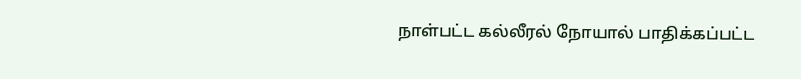நாள்பட்ட கல்லீரல் நோயால் பாதிக்கப்பட்ட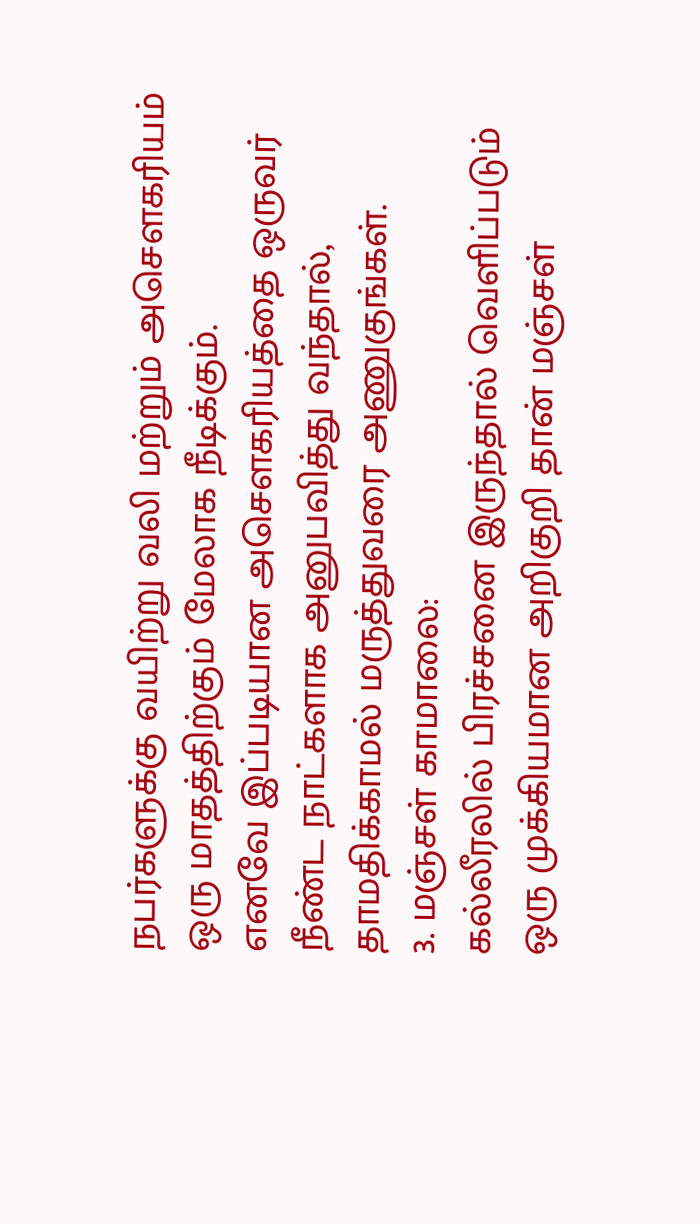நபர்களுக்கு வயிற்று வலி மற்றும் அசௌகரியம் ஒரு மாதத்திற்கும் மேலாக நீடிக்கும்.
எனவே இப்படியான அசௌகரியத்தை ஒருவர் நீண்ட நாட்களாக அனுபவித்து வந்தால், தாமதிக்காமல் மருத்துவரை அணுகுங்கள்.
3. மஞ்சள் காமாலை:
கல்லீரலில் பிரச்சனை இருந்தால் வெளிப்படும் ஒரு முக்கியமான அறிகுறி தான் மஞ்சள்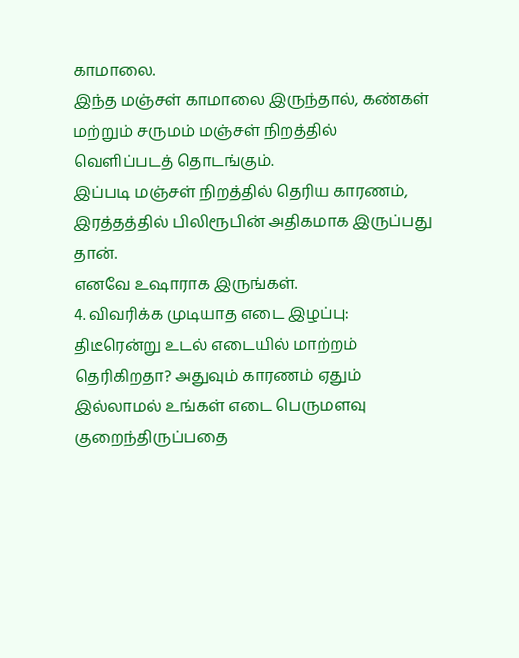காமாலை.
இந்த மஞ்சள் காமாலை இருந்தால், கண்கள் மற்றும் சருமம் மஞ்சள் நிறத்தில் வெளிப்படத் தொடங்கும்.
இப்படி மஞ்சள் நிறத்தில் தெரிய காரணம், இரத்தத்தில் பிலிரூபின் அதிகமாக இருப்பது தான்.
எனவே உஷாராக இருங்கள்.
4. விவரிக்க முடியாத எடை இழப்பு:
திடீரென்று உடல் எடையில் மாற்றம் தெரிகிறதா? அதுவும் காரணம் ஏதும் இல்லாமல் உங்கள் எடை பெருமளவு குறைந்திருப்பதை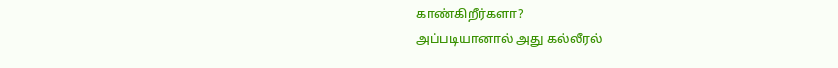காண்கிறீர்களா?
அப்படியானால் அது கல்லீரல்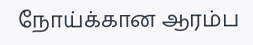நோய்க்கான ஆரம்ப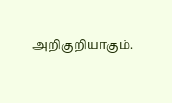அறிகுறியாகும்.